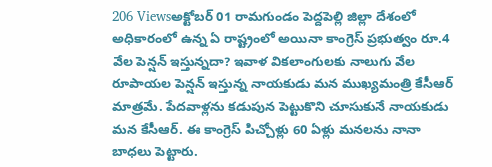206 Viewsఅక్టోబర్ 01 రామగుండం పెద్దపెల్లి జిల్లా దేశంలో అధికారంలో ఉన్న ఏ రాష్ట్రంలో అయినా కాంగ్రెస్ ప్రభుత్వం రూ.4 వేల పెన్షన్ ఇస్తున్నదా? ఇవాళ వికలాంగులకు నాలుగు వేల రూపాయల పెన్షన్ ఇస్తున్న నాయకుడు మన ముఖ్యమంత్రి కేసీఆర్ మాత్రమే. పేదవాళ్లను కడుపున పెట్టుకొని చూసుకునే నాయకుడు మన కేసీఆర్. ఈ కాంగ్రెస్ పిచ్చోళ్లు 60 ఏళ్లు మనలను నానా బాధలు పెట్టారు.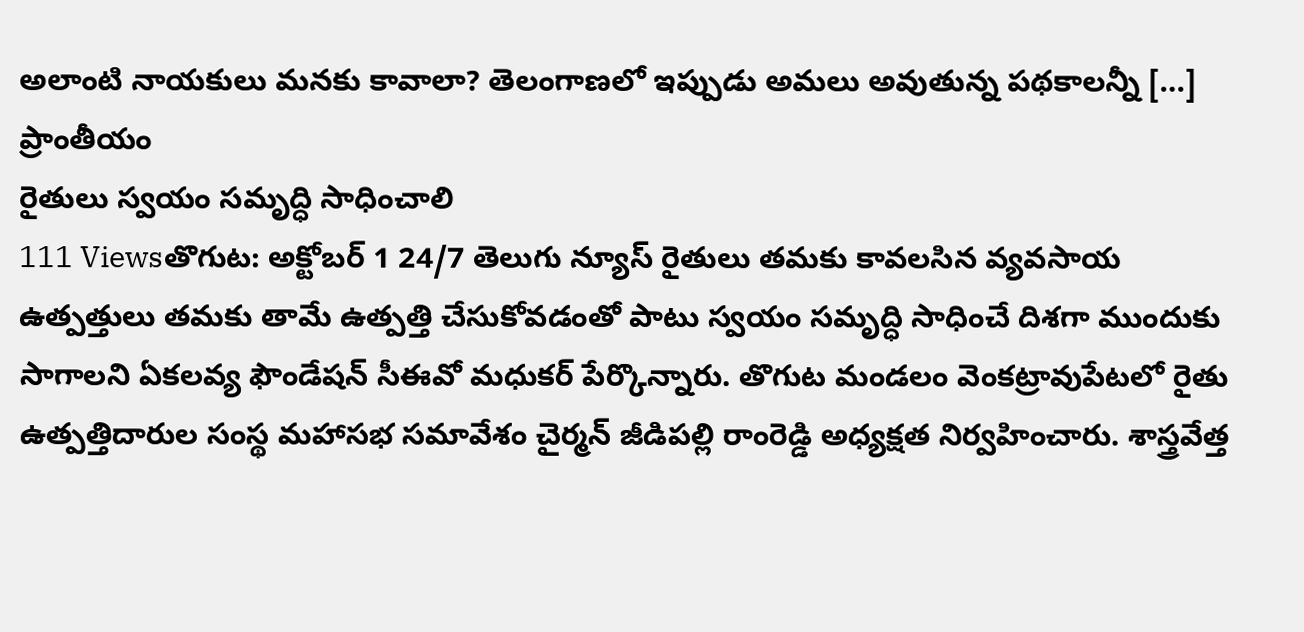అలాంటి నాయకులు మనకు కావాలా? తెలంగాణలో ఇప్పుడు అమలు అవుతున్న పథకాలన్నీ […]
ప్రాంతీయం
రైతులు స్వయం సమృద్ధి సాధించాలి
111 Viewsతొగుట: అక్టోబర్ 1 24/7 తెలుగు న్యూస్ రైతులు తమకు కావలసిన వ్యవసాయ ఉత్పత్తులు తమకు తామే ఉత్పత్తి చేసుకోవడంతో పాటు స్వయం సమృద్ధి సాధించే దిశగా ముందుకు సాగాలని ఏకలవ్య ఫౌండేషన్ సీఈవో మధుకర్ పేర్కొన్నారు. తొగుట మండలం వెంకట్రావుపేటలో రైతు ఉత్పత్తిదారుల సంస్థ మహాసభ సమావేశం చైర్మన్ జీడిపల్లి రాంరెడ్డి అధ్యక్షత నిర్వహించారు. శాస్త్రవేత్త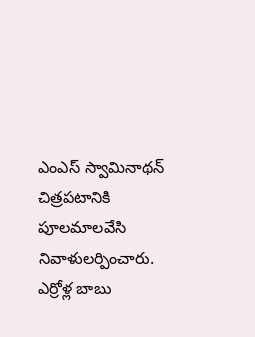ఎంఎస్ స్వామినాథన్ చిత్రపటానికి పూలమాలవేసి నివాళులర్పించారు. ఎర్రోళ్ల బాబు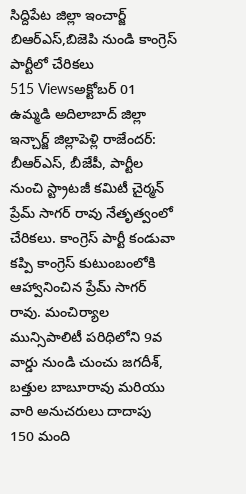సిద్దిపేట జిల్లా ఇంచార్జ్
బిఆర్ఎస్,బిజెపి నుండి కాంగ్రెస్ పార్టీలో చేరికలు
515 Viewsఅక్టోబర్ 01 ఉమ్మడి అదిలాబాద్ జిల్లా ఇన్చార్జ్ జిల్లాపెళ్లి రాజేందర్: బీఆర్ఎస్, బీజేపీ, పార్టీల నుంచి స్ట్రాటజీ కమిటీ చైర్మన్ ప్రేమ్ సాగర్ రావు నేతృత్వంలో చేరికలు. కాంగ్రెస్ పార్టీ కండువా కప్పి కాంగ్రెస్ కుటుంబంలోకి ఆహ్వానించిన ప్రేమ్ సాగర్ రావు. మంచిర్యాల మున్సిపాలిటీ పరిధిలోని 9వ వార్డు నుండి చుంచు జగదీశ్, బత్తుల బాబూరావు మరియు వారి అనుచరులు దాదాపు 150 మంది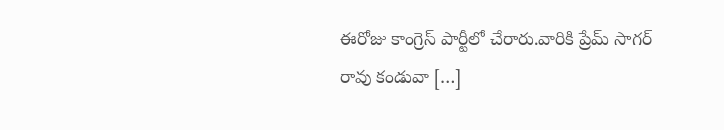ఈరోజు కాంగ్రెస్ పార్టీలో చేరారు.వారికి ప్రేమ్ సాగర్ రావు కండువా […]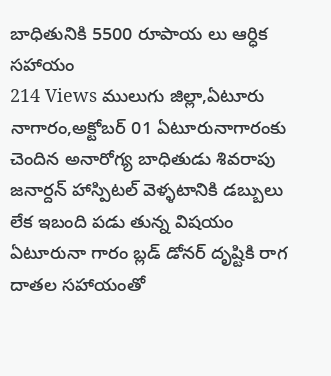బాధితునికి 5500 రూపాయ లు ఆర్ధిక సహాయం
214 Views ములుగు జిల్లా,ఏటూరు నాగారం,అక్టోబర్ 01 ఏటూరునాగారంకు చెందిన అనారోగ్య బాధితుడు శివరాపు జనార్దన్ హాస్పిటల్ వెళ్ళటానికి డబ్బులు లేక ఇబంది పడు తున్న విషయం ఏటూరునా గారం బ్లడ్ డోనర్ దృష్టికి రాగ దాతల సహాయంతో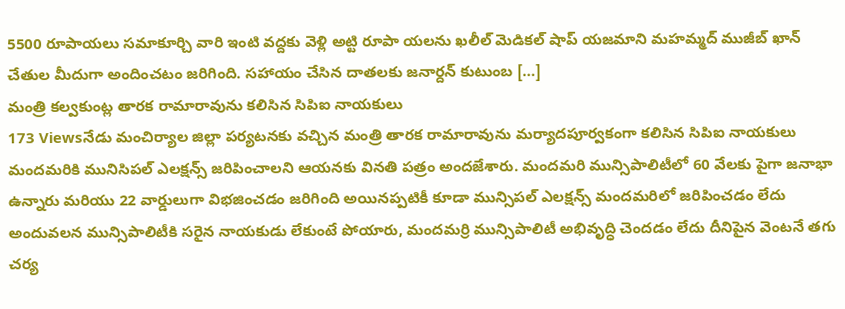5500 రూపాయలు సమాకూర్చి వారి ఇంటి వద్దకు వెళ్లి అట్టి రూపా యలను ఖలీల్ మెడికల్ షాప్ యజమాని మహమ్మద్ ముజీబ్ ఖాన్ చేతుల మీదుగా అందించటం జరిగింది. సహాయం చేసిన దాతలకు జనార్దన్ కుటుంబ […]
మంత్రి కల్వకుంట్ల తారక రామారావును కలిసిన సిపిఐ నాయకులు
173 Viewsనేడు మంచిర్యాల జిల్లా పర్యటనకు వచ్చిన మంత్రి తారక రామారావును మర్యాదపూర్వకంగా కలిసిన సిపిఐ నాయకులు మందమరికి మునిసిపల్ ఎలక్షన్స్ జరిపించాలని ఆయనకు వినతి పత్రం అందజేశారు. మందమరి మున్సిపాలిటీలో 60 వేలకు పైగా జనాభా ఉన్నారు మరియు 22 వార్డులుగా విభజించడం జరిగింది అయినప్పటికీ కూడా మున్సిపల్ ఎలక్షన్స్ మందమరిలో జరిపించడం లేదు అందువలన మున్సిపాలిటీకి సరైన నాయకుడు లేకుంటే పోయారు, మందమర్రి మున్సిపాలిటీ అభివృద్ధి చెందడం లేదు దీనిపైన వెంటనే తగు చర్య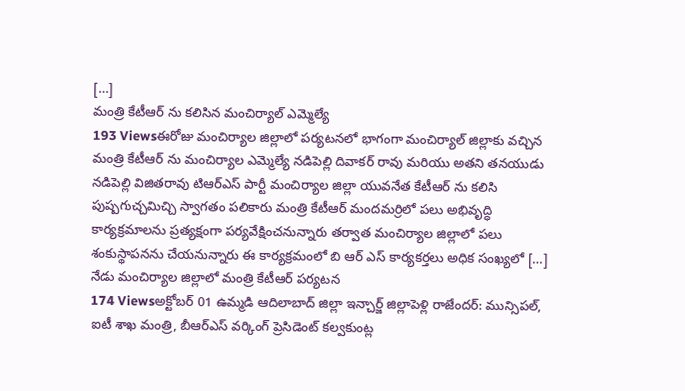[…]
మంత్రి కేటీఆర్ ను కలిసిన మంచిర్యాల్ ఎమ్మెల్యే
193 Viewsఈరోజు మంచిర్యాల జిల్లాలో పర్యటనలో భాగంగా మంచిర్యాల్ జిల్లాకు వచ్చిన మంత్రి కేటీఆర్ ను మంచిర్యాల ఎమ్మెల్యే నడిపెల్లి దివాకర్ రావు మరియు అతని తనయుడు నడిపెల్లి విజితరావు టిఆర్ఎస్ పార్టీ మంచిర్యాల జిల్లా యువనేత కేటీఆర్ ను కలిసి పుష్పగుచ్చమిచ్చి స్వాగతం పలికారు మంత్రి కేటీఆర్ మందమర్రిలో పలు అభివృద్ధి కార్యక్రమాలను ప్రత్యక్షంగా పర్యవేక్షించనున్నారు తర్వాత మంచిర్యాల జిల్లాలో పలు శంకుస్థాపనను చేయనున్నారు ఈ కార్యక్రమంలో బి ఆర్ ఎస్ కార్యకర్తలు అధిక సంఖ్యలో […]
నేడు మంచిర్యాల జిల్లాలో మంత్రి కేటీఆర్ పర్యటన
174 Viewsఅక్టోబర్ 01 ఉమ్మడి ఆదిలాబాద్ జిల్లా ఇన్చార్జ్ జిల్లాపెళ్లి రాజేందర్: మున్సిపల్, ఐటీ శాఖ మంత్రి, బీఆర్ఎస్ వర్కింగ్ ప్రెసిడెంట్ కల్వకుంట్ల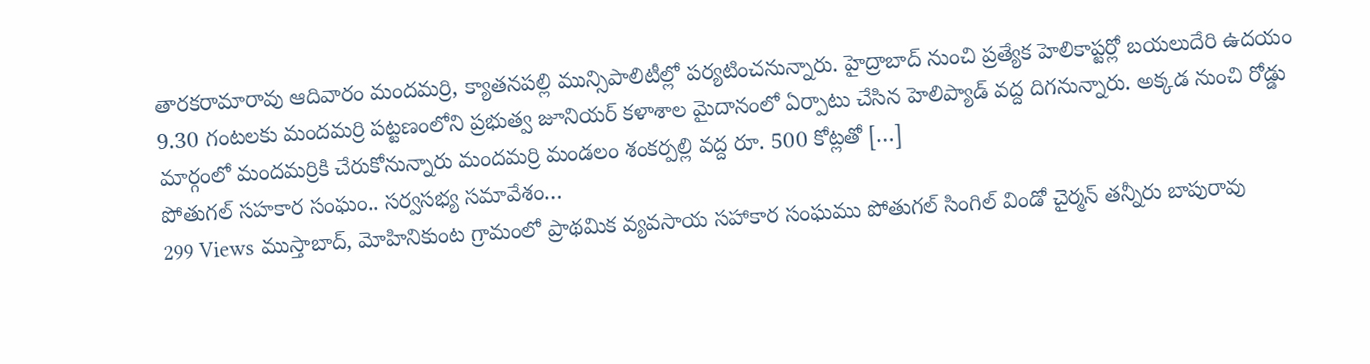తారకరామారావు ఆదివారం మందమర్రి, క్యాతనపల్లి మున్సిపాలిటీల్లో పర్యటించనున్నారు. హైద్రాబాద్ నుంచి ప్రత్యేక హెలికాప్టర్లో బయలుదేరి ఉదయం 9.30 గంటలకు మందమర్రి పట్టణంలోని ప్రభుత్వ జూనియర్ కళాశాల మైదానంలో ఏర్పాటు చేసిన హెలిప్యాడ్ వద్ద దిగనున్నారు. అక్కడ నుంచి రోడ్డు మార్గంలో మందమర్రికి చేరుకోనున్నారు మందమర్రి మండలం శంకర్పల్లి వద్ద రూ. 500 కోట్లతో […]
పోతుగల్ సహకార సంఘం.. సర్వసభ్య సమావేశం…
299 Views ముస్తాబాద్, మోహినికుంట గ్రామంలో ప్రాథమిక వ్యవసాయ సహాకార సంఘము పోతుగల్ సింగిల్ విండో చైర్మన్ తన్నీరు బాపురావు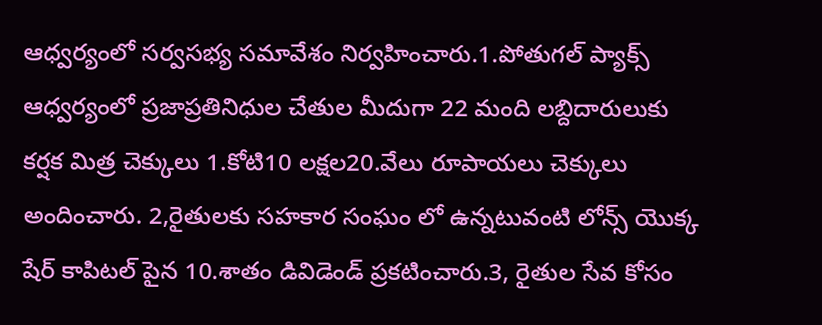ఆధ్వర్యంలో సర్వసభ్య సమావేశం నిర్వహించారు.1.పోతుగల్ ప్యాక్స్ ఆధ్వర్యంలో ప్రజాప్రతినిధుల చేతుల మీదుగా 22 మంది లబ్దిదారులుకు కర్షక మిత్ర చెక్కులు 1.కోటి10 లక్షల20.వేలు రూపాయలు చెక్కులు అందించారు. 2,రైతులకు సహకార సంఘం లో ఉన్నటువంటి లోన్స్ యొక్క షేర్ కాపిటల్ పైన 10.శాతం డివిడెండ్ ప్రకటించారు.3, రైతుల సేవ కోసం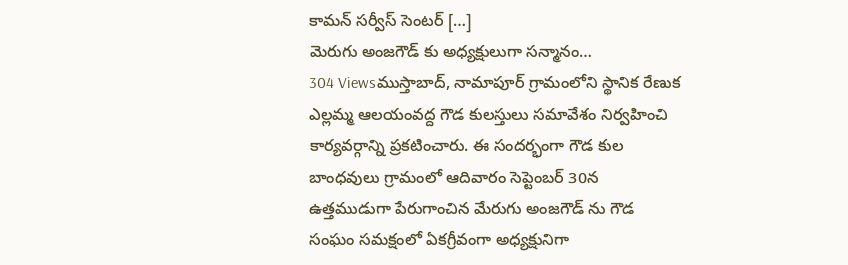కామన్ సర్వీస్ సెంటర్ […]
మెరుగు అంజగౌడ్ కు అధ్యక్షులుగా సన్మానం…
304 Viewsముస్తాబాద్, నామాపూర్ గ్రామంలోని స్థానిక రేణుక ఎల్లమ్మ ఆలయంవద్ద గౌడ కులస్తులు సమావేశం నిర్వహించి కార్యవర్గాన్ని ప్రకటించారు. ఈ సందర్భంగా గౌడ కుల బాంధవులు గ్రామంలో ఆదివారం సెప్టెంబర్ 30న ఉత్తముడుగా పేరుగాంచిన మేరుగు అంజగౌడ్ ను గౌడ సంఘం సమక్షంలో ఏకగ్రీవంగా అధ్యక్షునిగా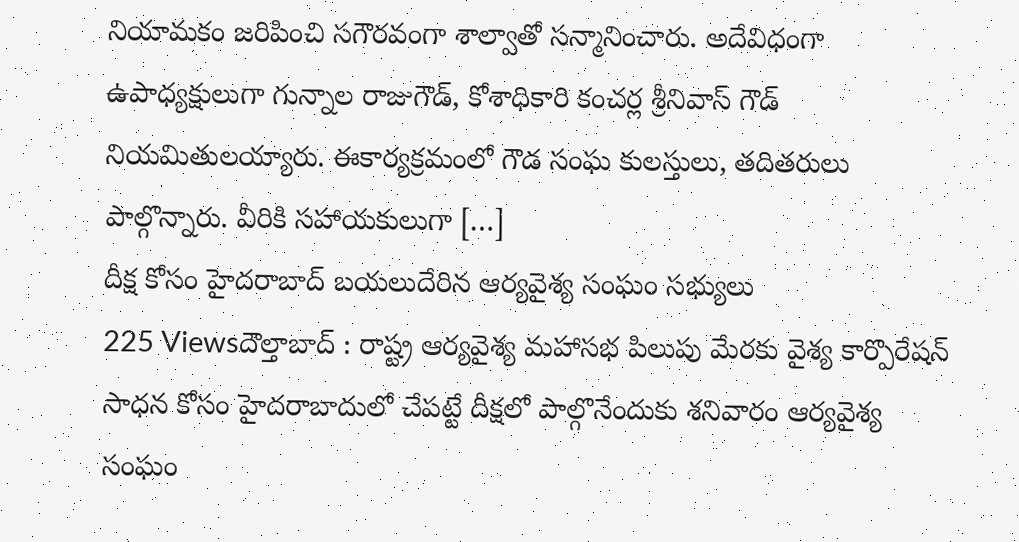నియామకం జరిపించి సగౌరవంగా శాల్వాతో సన్మానించారు. అదేవిధంగా ఉపాధ్యక్షులుగా గున్నాల రాజుగౌడ్, కోశాధికారి కంచర్ల శ్రీనివాస్ గౌడ్ నియమితులయ్యారు. ఈకార్యక్రమంలో గౌడ సంఘ కులస్తులు, తదితరులు పాల్గొన్నారు. వీరికి సహాయకులుగా […]
దీక్ష కోసం హైదరాబాద్ బయలుదేరిన ఆర్యవైశ్య సంఘం సభ్యులు
225 Viewsదౌల్తాబాద్ : రాష్ట్ర ఆర్యవైశ్య మహాసభ పిలుపు మేరకు వైశ్య కార్పొరేషన్ సాధన కోసం హైదరాబాదులో చేపట్టే దీక్షలో పాల్గొనేందుకు శనివారం ఆర్యవైశ్య సంఘం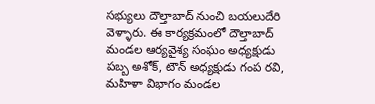సభ్యులు దౌల్తాబాద్ నుంచి బయలుదేరి వెళ్ళారు. ఈ కార్యక్రమంలో దౌల్తాబాద్ మండల ఆర్యవైశ్య సంఘం అధ్యక్షుడు పబ్బ అశోక్, టౌన్ అధ్యక్షుడు గంప రవి, మహిళా విభాగం మండల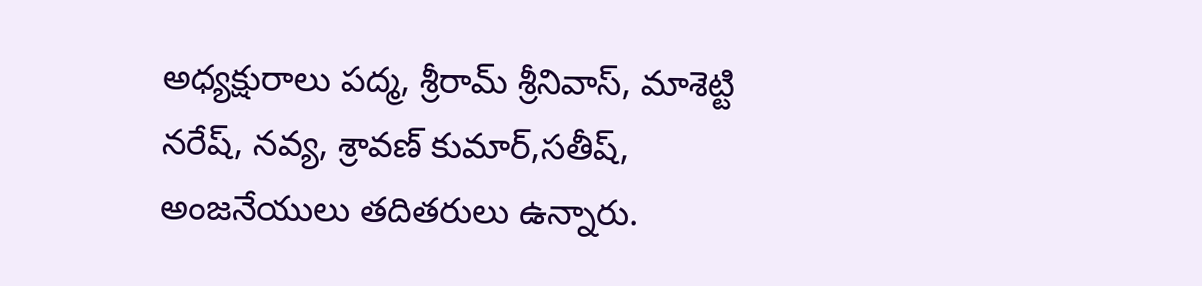అధ్యక్షురాలు పద్మ, శ్రీరామ్ శ్రీనివాస్, మాశెట్టి నరేష్, నవ్య, శ్రావణ్ కుమార్,సతీష్, అంజనేయులు తదితరులు ఉన్నారు.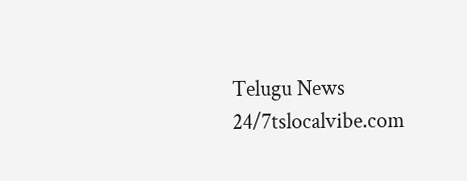Telugu News 24/7tslocalvibe.com